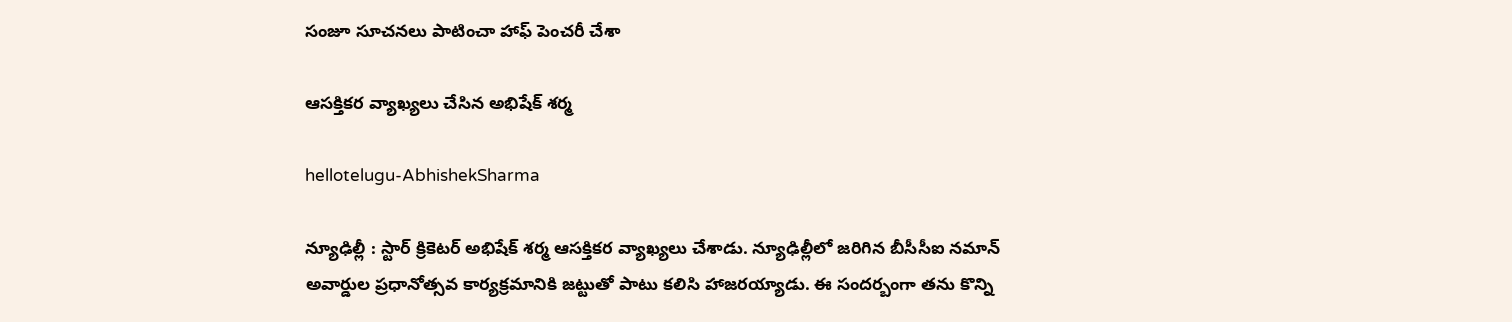సంజూ సూచ‌న‌లు పాటించా హాఫ్ పెంచ‌రీ చేశా

ఆస‌క్తిక‌ర వ్యాఖ్య‌లు చేసిన అభిషేక్ శ‌ర్మ

hellotelugu-AbhishekSharma

న్యూఢిల్లీ : స్టార్ క్రికెట‌ర్ అభిషేక్ శ‌ర్మ ఆస‌క్తిక‌ర వ్యాఖ్య‌లు చేశాడు. న్యూఢిల్లీలో జ‌రిగిన బీసీసీఐ న‌మాన్ అవార్డుల ప్ర‌ధానోత్స‌వ కార్య‌క్ర‌మానికి జ‌ట్టుతో పాటు క‌లిసి హాజ‌ర‌య్యాడు. ఈ సంద‌ర్బంగా త‌ను కొన్ని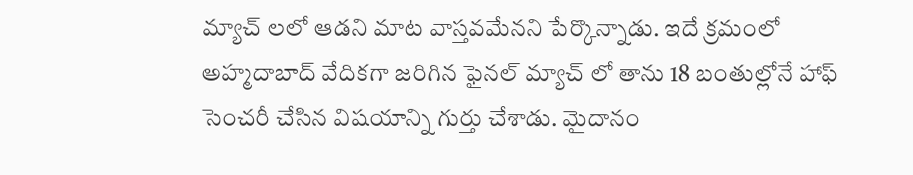మ్యాచ్ ల‌లో ఆడ‌ని మాట వాస్త‌వ‌మేన‌ని పేర్కొన్నాడు. ఇదే క్ర‌మంలో అహ్మ‌దాబాద్ వేదిక‌గా జ‌రిగిన ఫైన‌ల్ మ్యాచ్ లో తాను 18 బంతుల్లోనే హాఫ్ సెంచ‌రీ చేసిన విష‌యాన్ని గుర్తు చేశాడు. మైదానం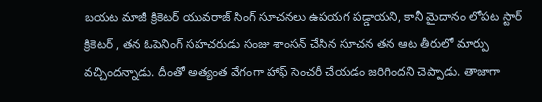బయ‌ట మాజీ క్రికెట‌ర్ యువ‌రాజ్ సింగ్ సూచ‌న‌లు ఉప‌యగ ప‌డ్డాయ‌ని, కానీ మైదానం లోప‌ట స్టార్ క్రికెట‌ర్ , త‌న ఓపెనింగ్ స‌హ‌చ‌రుడు సంజు శాంస‌న్ చేసిన సూచ‌న త‌న ఆట తీరులో మార్పు వ‌చ్చింద‌న్నాడు. దీంతో అత్యంత వేగంగా హాఫ్ సెంచ‌రీ చేయ‌డం జ‌రిగింద‌ని చెప్పాడు. తాజాగా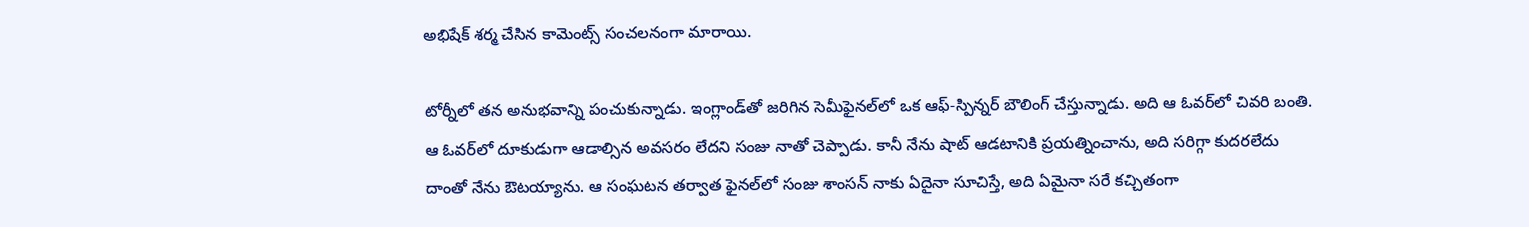అభిషేక్ శ‌ర్మ చేసిన కామెంట్స్ సంచ‌ల‌నంగా మారాయి.

టోర్నీలో త‌న అనుభ‌వాన్ని పంచుకున్నాడు. ఇంగ్లాండ్‌తో జరిగిన సెమీఫైనల్‌లో ఒక ఆఫ్-స్పిన్నర్ బౌలింగ్ చేస్తున్నాడు. అది ఆ ఓవర్‌లో చివరి బంతి. ఆ ఓవర్‌లో దూకుడుగా ఆడాల్సిన అవసరం లేదని సంజు నాతో చెప్పాడు. కానీ నేను షాట్ ఆడటానికి ప్రయత్నించాను, అది సరిగ్గా కుదరలేదు దాంతో నేను ఔటయ్యాను. ఆ సంఘటన తర్వాత ఫైనల్‌లో సంజు శాంస‌న్ నాకు ఏదైనా సూచిస్తే, అది ఏమైనా సరే కచ్చితంగా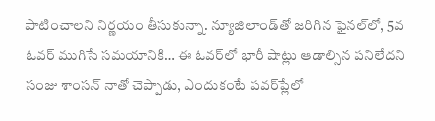పాటించాల‌ని నిర్ణ‌యం తీసుకున్నా. న్యూజిలాండ్‌తో జరిగిన ఫైనల్‌లో, 5వ ఓవర్ ముగిసే సమయానికి… ఈ ఓవర్‌లో భారీ షాట్లు ఆడాల్సిన పనిలేదని సంజు శాంస‌న్ నాతో చెప్పాడు, ఎందుకంటే పవర్‌ప్లేలో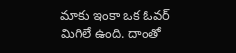మాకు ఇంకా ఒక ఓవర్ మిగిలే ఉంది. దాంతో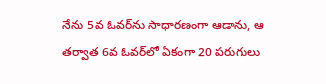నేను 5వ ఓవర్‌ను సాధారణంగా ఆడాను, ఆ తర్వాత 6వ ఓవర్‌లో ఏకంగా 20 పరుగులు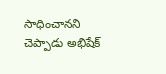సాధించాన‌ని చెప్పాడు అభిషేక్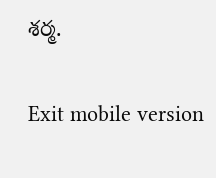శ‌ర్మ‌.

Exit mobile version